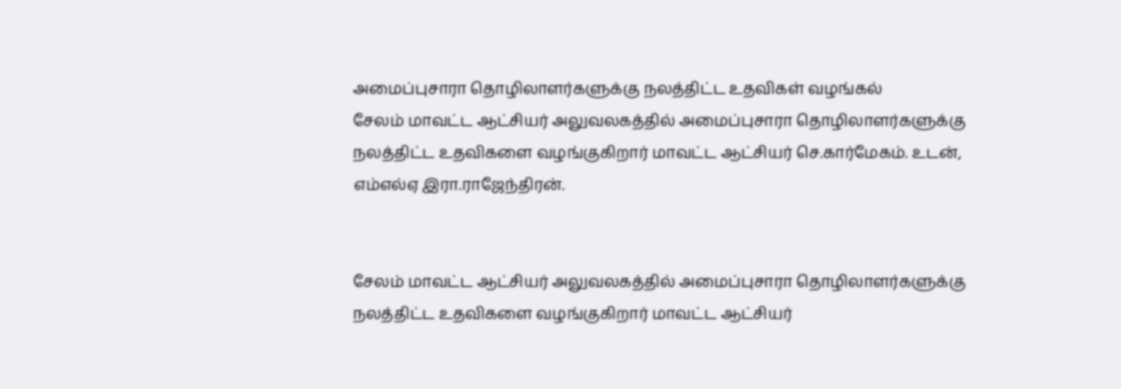அமைப்புசாரா தொழிலாளர்களுக்கு நலத்திட்ட உதவிகள் வழங்கல்
சேலம் மாவட்ட ஆட்சியர் அலுவலகத்தில் அமைப்புசாரா தொழிலாளர்களுக்கு நலத்திட்ட உதவிகளை வழங்குகிறார் மாவட்ட ஆட்சியர் செ.கார்மேகம். உடன், எம்எல்ஏ இரா.ராஜேந்திரன்.


சேலம் மாவட்ட ஆட்சியர் அலுவலகத்தில் அமைப்புசாரா தொழிலாளர்களுக்கு நலத்திட்ட உதவிகளை வழங்குகிறார் மாவட்ட ஆட்சியர்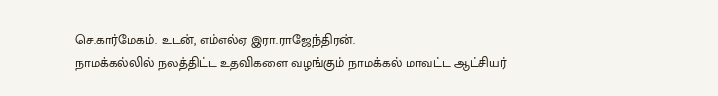செ.கார்மேகம். உடன், எம்எல்ஏ இரா.ராஜேந்திரன்.
நாமக்கல்லில் நலத்திட்ட உதவிகளை வழங்கும் நாமக்கல் மாவட்ட ஆட்சியர்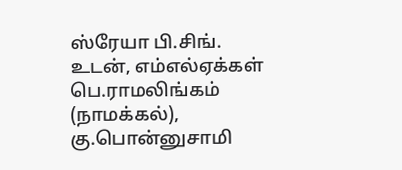ஸ்ரேயா பி.சிங். உடன், எம்எல்ஏக்கள் பெ.ராமலிங்கம் (நாமக்கல்), கு.பொன்னுசாமி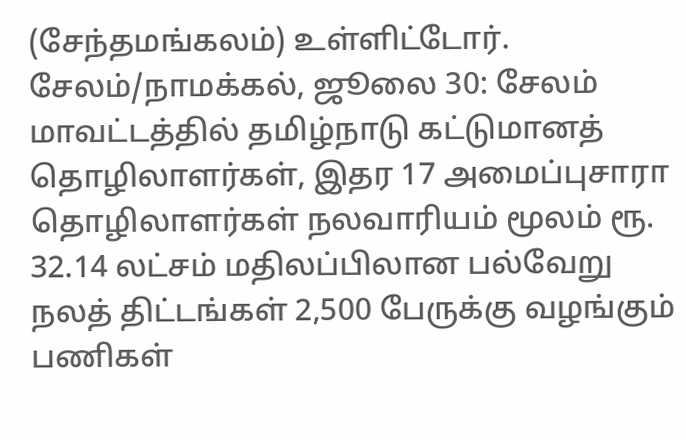(சேந்தமங்கலம்) உள்ளிட்டோர்.
சேலம்/நாமக்கல், ஜூலை 30: சேலம் மாவட்டத்தில் தமிழ்நாடு கட்டுமானத் தொழிலாளர்கள், இதர 17 அமைப்புசாரா தொழிலாளர்கள் நலவாரியம் மூலம் ரூ. 32.14 லட்சம் மதிலப்பிலான பல்வேறு நலத் திட்டங்கள் 2,500 பேருக்கு வழங்கும் பணிகள்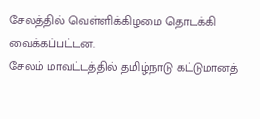சேலத்தில் வெள்ளிக்கிழமை தொடக்கி வைக்கப்பட்டன.
சேலம் மாவட்டத்தில் தமிழ்நாடு கட்டுமானத்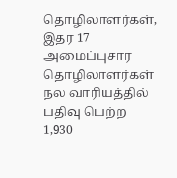தொழிலாளர்கள், இதர 17 அமைப்புசார தொழிலாளர்கள் நல வாரியத்தில் பதிவு பெற்ற 1,930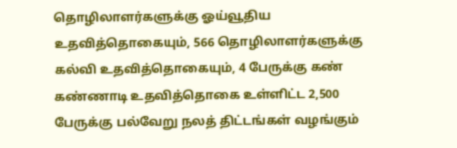தொழிலாளர்களுக்கு ஓய்வூதிய உதவித்தொகையும், 566 தொழிலாளர்களுக்கு கல்வி உதவித்தொகையும், 4 பேருக்கு கண் கண்ணாடி உதவித்தொகை உள்ளிட்ட 2,500 பேருக்கு பல்வேறு நலத் திட்டங்கள் வழங்கும்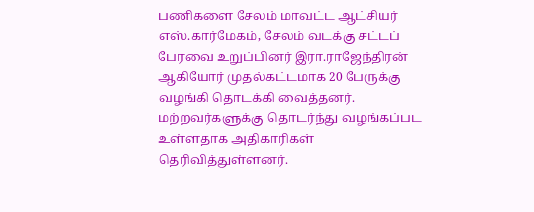பணிகளை சேலம் மாவட்ட ஆட்சியர் எஸ்.கார்மேகம், சேலம் வடக்கு சட்டப் பேரவை உறுப்பினர் இரா.ராஜேந்திரன் ஆகியோர் முதல்கட்டமாக 20 பேருக்கு வழங்கி தொடக்கி வைத்தனர். மற்றவர்களுக்கு தொடர்ந்து வழங்கப்பட உள்ளதாக அதிகாரிகள் தெரிவித்துள்ளனர்.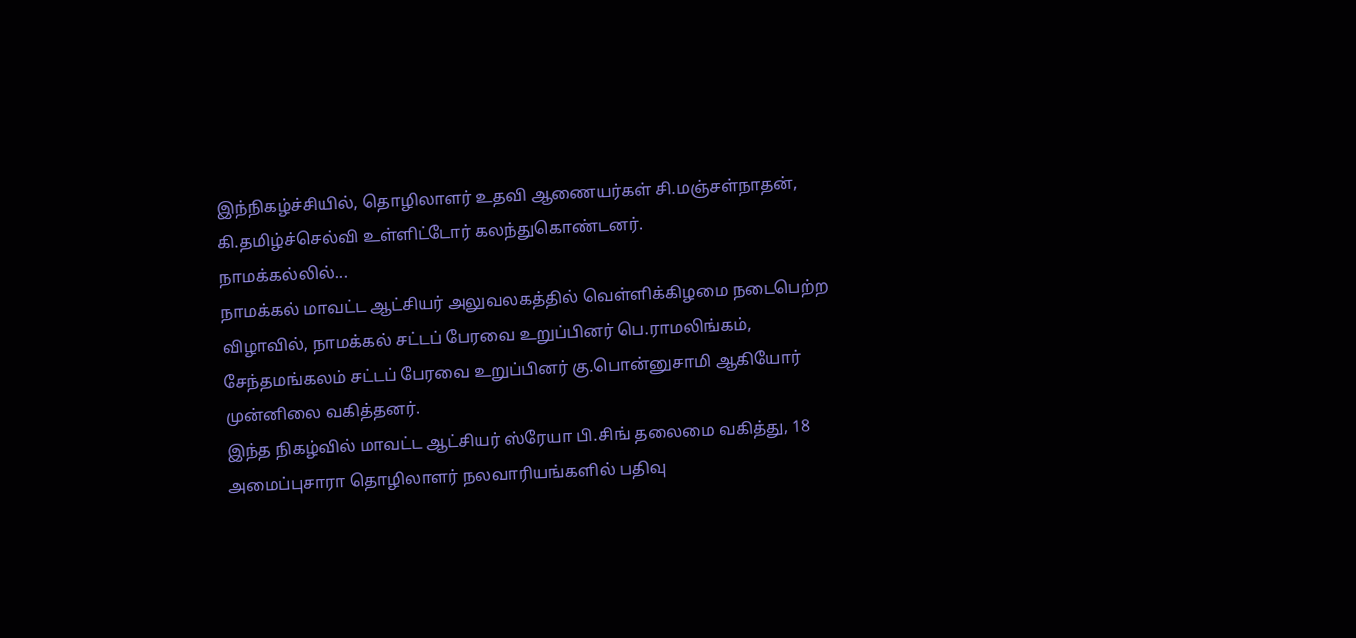இந்நிகழ்ச்சியில், தொழிலாளர் உதவி ஆணையர்கள் சி.மஞ்சள்நாதன், கி.தமிழ்ச்செல்வி உள்ளிட்டோர் கலந்துகொண்டனர்.
நாமக்கல்லில்...
நாமக்கல் மாவட்ட ஆட்சியர் அலுவலகத்தில் வெள்ளிக்கிழமை நடைபெற்ற விழாவில், நாமக்கல் சட்டப் பேரவை உறுப்பினர் பெ.ராமலிங்கம், சேந்தமங்கலம் சட்டப் பேரவை உறுப்பினர் கு.பொன்னுசாமி ஆகியோர் முன்னிலை வகித்தனர்.
இந்த நிகழ்வில் மாவட்ட ஆட்சியர் ஸ்ரேயா பி.சிங் தலைமை வகித்து, 18 அமைப்புசாரா தொழிலாளர் நலவாரியங்களில் பதிவு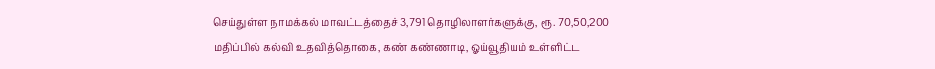செய்துள்ள நாமக்கல் மாவட்டத்தைச் 3,791 தொழிலாளர்களுக்கு, ரூ. 70,50,200 மதிப்பில் கல்வி உதவித்தொகை, கண் கண்ணாடி, ஓய்வூதியம் உள்ளிட்ட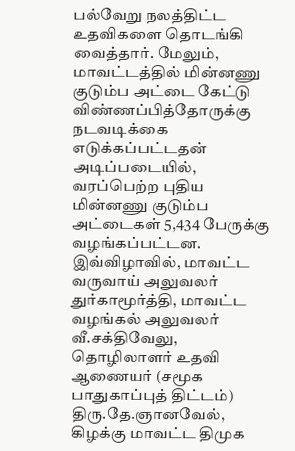பல்வேறு நலத்திட்ட உதவிகளை தொடங்கி வைத்தார். மேலும், மாவட்டத்தில் மின்னணு குடும்ப அட்டை கேட்டு விண்ணப்பித்தோருக்கு நடவடிக்கை எடுக்கப்பட்டதன் அடிப்படையில், வரப்பெற்ற புதிய மின்னணு குடும்ப அட்டைகள் 5,434 பேருக்கு வழங்கப்பட்டன.
இவ்விழாவில், மாவட்ட வருவாய் அலுவலர் துர்காமூர்த்தி, மாவட்ட வழங்கல் அலுவலர் வீ.சக்திவேலு, தொழிலாளர் உதவி ஆணையர் (சமூக பாதுகாப்புத் திட்டம்) திரு.தே.ஞானவேல், கிழக்கு மாவட்ட திமுக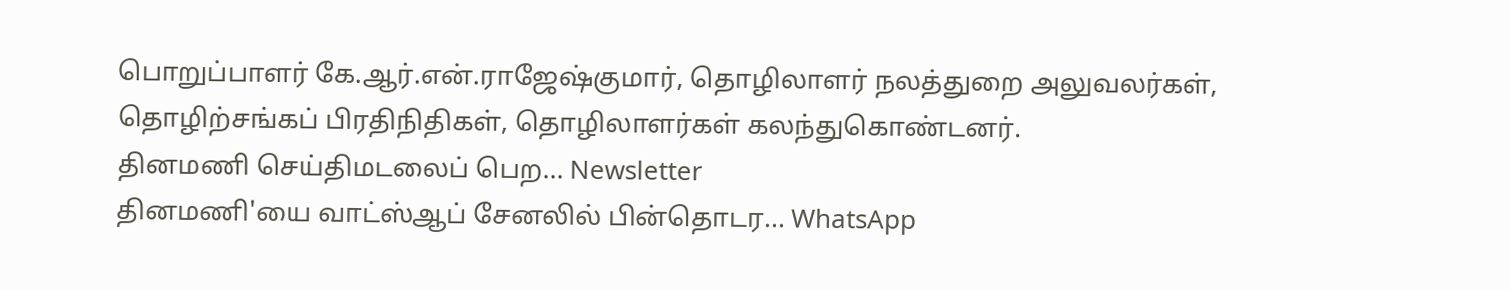பொறுப்பாளர் கே.ஆர்.என்.ராஜேஷ்குமார், தொழிலாளர் நலத்துறை அலுவலர்கள், தொழிற்சங்கப் பிரதிநிதிகள், தொழிலாளர்கள் கலந்துகொண்டனர்.
தினமணி செய்திமடலைப் பெற... Newsletter
தினமணி'யை வாட்ஸ்ஆப் சேனலில் பின்தொடர... WhatsApp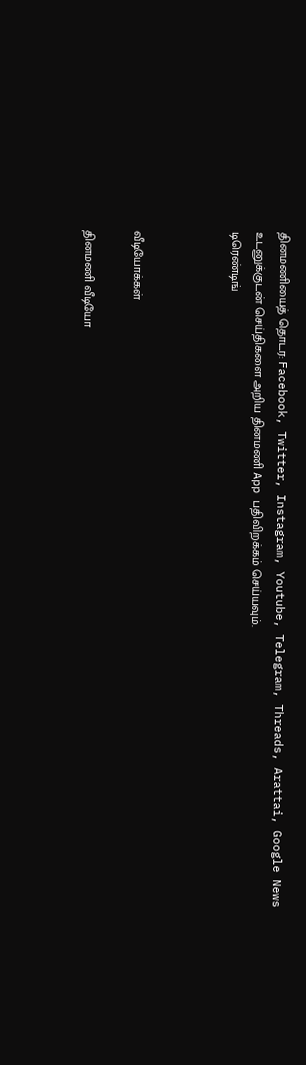தினமணியைத் தொடர: Facebook, Twitter, Instagram, Youtube, Telegram, Threads, Arattai, Google News
உடனுக்குடன் செய்திகளை அறிய தினமணி App பதிவிறக்கம் செய்யவும்.
டிரெண்டிங்



வீடியோக்கள்

தினமணி வீடியோ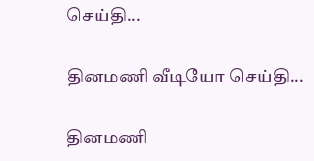செய்தி...

தினமணி வீடியோ செய்தி...

தினமணி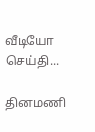வீடியோ செய்தி...

தினமணி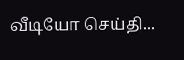வீடியோ செய்தி...